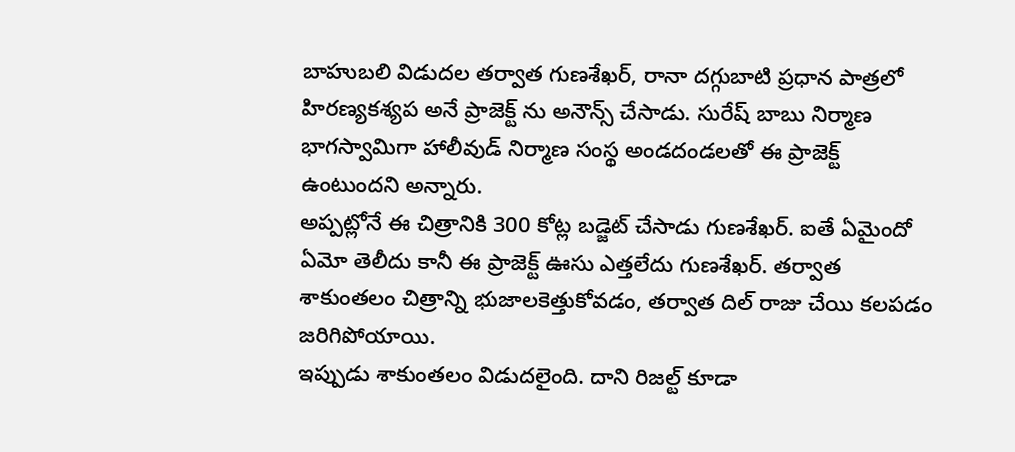బాహుబలి విడుదల తర్వాత గుణశేఖర్, రానా దగ్గుబాటి ప్రధాన పాత్రలో హిరణ్యకశ్యప అనే ప్రాజెక్ట్ ను అనౌన్స్ చేసాడు. సురేష్ బాబు నిర్మాణ భాగస్వామిగా హాలీవుడ్ నిర్మాణ సంస్థ అండదండలతో ఈ ప్రాజెక్ట్ ఉంటుందని అన్నారు.
అప్పట్లోనే ఈ చిత్రానికి 300 కోట్ల బడ్జెట్ చేసాడు గుణశేఖర్. ఐతే ఏమైందో ఏమో తెలీదు కానీ ఈ ప్రాజెక్ట్ ఊసు ఎత్తలేదు గుణశేఖర్. తర్వాత శాకుంతలం చిత్రాన్ని భుజాలకెత్తుకోవడం, తర్వాత దిల్ రాజు చేయి కలపడం జరిగిపోయాయి.
ఇప్పుడు శాకుంతలం విడుదలైంది. దాని రిజల్ట్ కూడా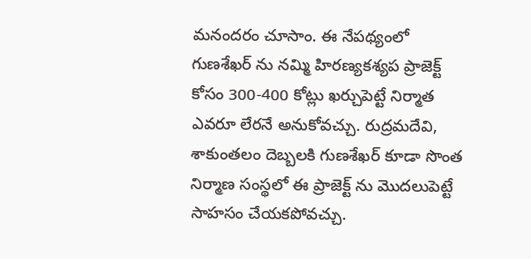మనందరం చూసాం. ఈ నేపథ్యంలో గుణశేఖర్ ను నమ్మి హిరణ్యకశ్యప ప్రాజెక్ట్ కోసం 300-400 కోట్లు ఖర్చుపెట్టే నిర్మాత ఎవరూ లేరనే అనుకోవచ్చు. రుద్రమదేవి, శాకుంతలం దెబ్బలకి గుణశేఖర్ కూడా సొంత నిర్మాణ సంస్థలో ఈ ప్రాజెక్ట్ ను మొదలుపెట్టే సాహసం చేయకపోవచ్చు.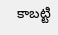కాబట్టి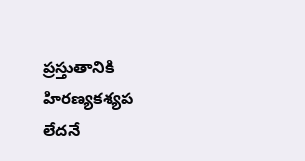ప్రస్తుతానికి హిరణ్యకశ్యప లేదనే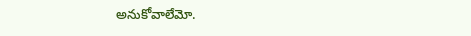అనుకోవాలేమో.